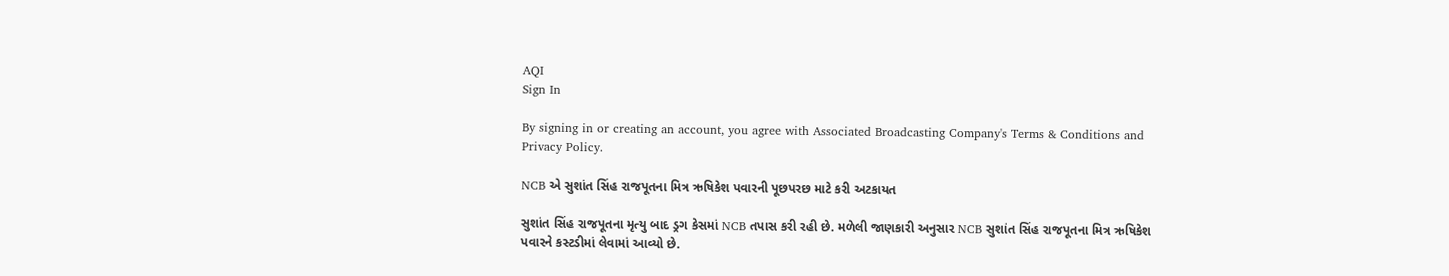AQI
Sign In

By signing in or creating an account, you agree with Associated Broadcasting Company's Terms & Conditions and Privacy Policy.

NCB એ સુશાંત સિંહ રાજપૂતના મિત્ર ઋષિકેશ પવારની પૂછપરછ માટે કરી અટકાયત

સુશાંત સિંહ રાજપૂતના મૃત્યુ બાદ ડ્રગ કેસમાં NCB તપાસ કરી રહી છે. મળેલી જાણકારી અનુસાર NCB સુશાંત સિંહ રાજપૂતના મિત્ર ઋષિકેશ પવારને કસ્ટડીમાં લેવામાં આવ્યો છે.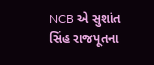NCB એ સુશાંત સિંહ રાજપૂતના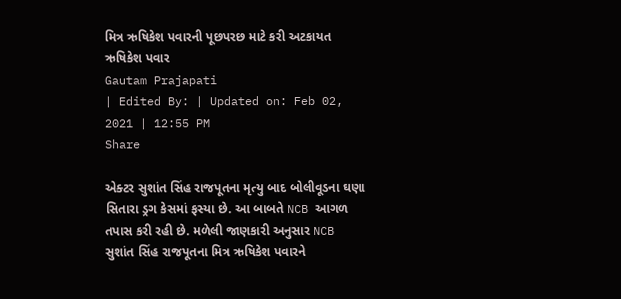મિત્ર ઋષિકેશ પવારની પૂછપરછ માટે કરી અટકાયત
ઋષિકેશ પવાર
Gautam Prajapati
| Edited By: | Updated on: Feb 02, 2021 | 12:55 PM
Share

એક્ટર સુશાંત સિંહ રાજપૂતના મૃત્યુ બાદ બોલીવૂડના ઘણા સિતારા ડ્રગ કેસમાં ફસ્યા છે. આ બાબતે NCB આગળ તપાસ કરી રહી છે. મળેલી જાણકારી અનુસાર NCB સુશાંત સિંહ રાજપૂતના મિત્ર ઋષિકેશ પવારને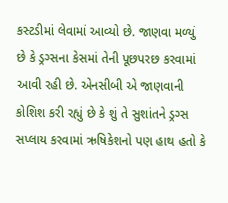કસ્ટડીમાં લેવામાં આવ્યો છે. જાણવા મળ્યું છે કે ડ્રગ્સના કેસમાં તેની પૂછપરછ કરવામાં આવી રહી છે. એનસીબી એ જાણવાની કોશિશ કરી રહ્યું છે કે શું તે સુશાંતને ડ્રગ્સ સપ્લાય કરવામાં ઋષિકેશનો પણ હાથ હતો કે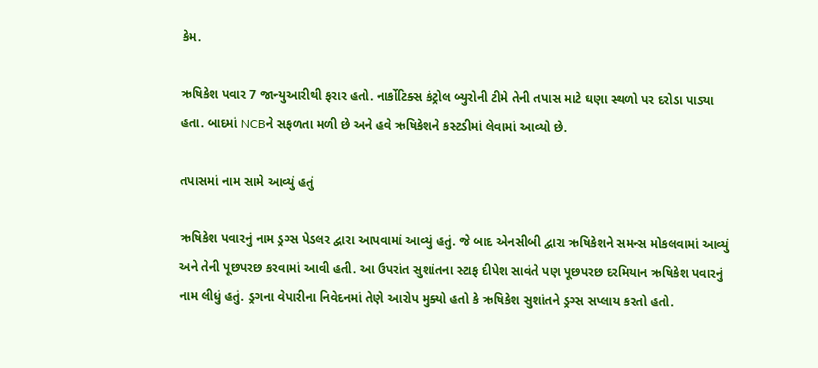કેમ.

ઋષિકેશ પવાર 7 જાન્યુઆરીથી ફરાર હતો. નાર્કોટિક્સ કંટ્રોલ બ્યુરોની ટીમે તેની તપાસ માટે ઘણા સ્થળો પર દરોડા પાડ્યા હતા. બાદમાં NCBને સફળતા મળી છે અને હવે ઋષિકેશને કસ્ટડીમાં લેવામાં આવ્યો છે.

તપાસમાં નામ સામે આવ્યું હતું

ઋષિકેશ પવારનું નામ ડ્રગ્સ પેડલર દ્વારા આપવામાં આવ્યું હતું. જે બાદ એનસીબી દ્વારા ઋષિકેશને સમન્સ મોકલવામાં આવ્યું અને તેની પૂછપરછ કરવામાં આવી હતી. આ ઉપરાંત સુશાંતના સ્ટાફ દીપેશ સાવંતે પણ પૂછપરછ દરમિયાન ઋષિકેશ પવારનું નામ લીધું હતું. ડ્રગના વેપારીના નિવેદનમાં તેણે આરોપ મુક્યો હતો કે ઋષિકેશ સુશાંતને ડ્રગ્સ સપ્લાય કરતો હતો.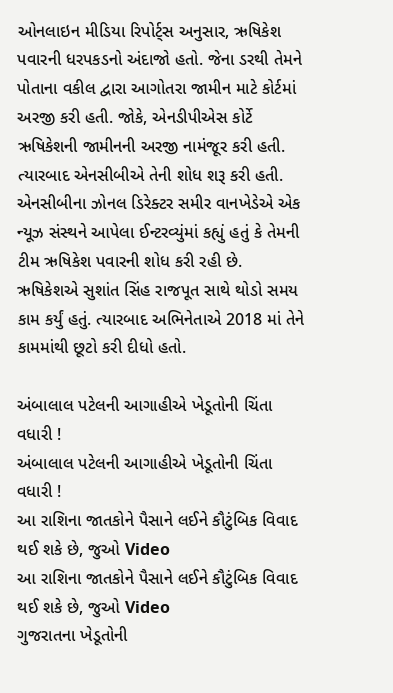ઓનલાઇન મીડિયા રિપોર્ટ્સ અનુસાર, ઋષિકેશ પવારની ધરપકડનો અંદાજો હતો. જેના ડરથી તેમને પોતાના વકીલ દ્વારા આગોતરા જામીન માટે કોર્ટમાં અરજી કરી હતી. જોકે, એનડીપીએસ કોર્ટે ઋષિકેશની જામીનની અરજી નામંજૂર કરી હતી. ત્યારબાદ એનસીબીએ તેની શોધ શરૂ કરી હતી. એનસીબીના ઝોનલ ડિરેક્ટર સમીર વાનખેડેએ એક ન્યૂઝ સંસ્થને આપેલા ઈન્ટરવ્યુંમાં કહ્યું હતું કે તેમની ટીમ ઋષિકેશ પવારની શોધ કરી રહી છે. ઋષિકેશએ સુશાંત સિંહ રાજપૂત સાથે થોડો સમય કામ કર્યું હતું. ત્યારબાદ અભિનેતાએ 2018 માં તેને કામમાંથી છૂટો કરી દીધો હતો.

અંબાલાલ પટેલની આગાહીએ ખેડૂતોની ચિંતા વધારી !
અંબાલાલ પટેલની આગાહીએ ખેડૂતોની ચિંતા વધારી !
આ રાશિના જાતકોને પૈસાને લઈને કૌટુંબિક વિવાદ થઈ શકે છે, જુઓ Video
આ રાશિના જાતકોને પૈસાને લઈને કૌટુંબિક વિવાદ થઈ શકે છે, જુઓ Video
ગુજરાતના ખેડૂતોની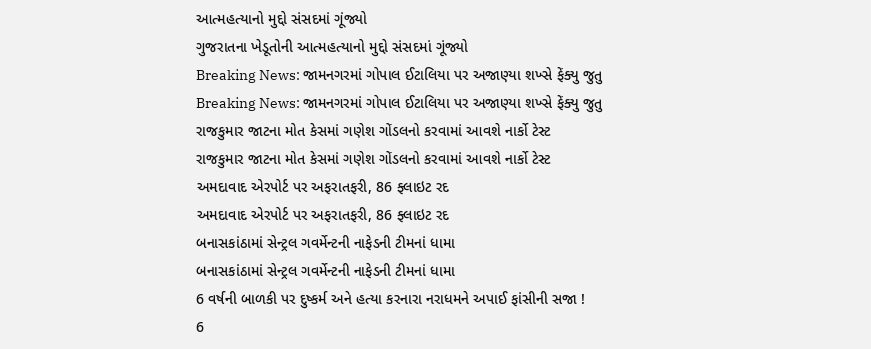આત્મહત્યાનો મુદ્દો સંસદમાં ગૂંજ્યો
ગુજરાતના ખેડૂતોની આત્મહત્યાનો મુદ્દો સંસદમાં ગૂંજ્યો
Breaking News: જામનગરમાં ગોપાલ ઈટાલિયા પર અજાણ્યા શખ્સે ફેંક્યુ જુતુ
Breaking News: જામનગરમાં ગોપાલ ઈટાલિયા પર અજાણ્યા શખ્સે ફેંક્યુ જુતુ
રાજકુમાર જાટના મોત કેસમાં ગણેશ ગોંડલનો કરવામાં આવશે નાર્કો ટેસ્ટ
રાજકુમાર જાટના મોત કેસમાં ગણેશ ગોંડલનો કરવામાં આવશે નાર્કો ટેસ્ટ
અમદાવાદ એરપોર્ટ પર અફરાતફરી, 86 ફ્લાઇટ રદ
અમદાવાદ એરપોર્ટ પર અફરાતફરી, 86 ફ્લાઇટ રદ
બનાસકાંઠામાં સેન્ટ્રલ ગવર્મેન્ટની નાફેડની ટીમનાં ધામા
બનાસકાંઠામાં સેન્ટ્રલ ગવર્મેન્ટની નાફેડની ટીમનાં ધામા
6 વર્ષની બાળકી પર દુષ્કર્મ અને હત્યા કરનારા નરાધમને અપાઈ ફાંસીની સજા !
6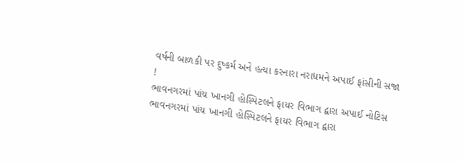વર્ષની બાળકી પર દુષ્કર્મ અને હત્યા કરનારા નરાધમને અપાઈ ફાંસીની સજા !
ભાવનગરમાં પાંચ ખાનગી હોસ્પિટલને ફાયર વિભાગ દ્વારા અપાઈ નોટિસ
ભાવનગરમાં પાંચ ખાનગી હોસ્પિટલને ફાયર વિભાગ દ્વારા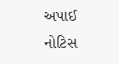અપાઈ નોટિસ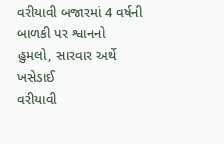વરીયાવી બજારમાં 4 વર્ષની બાળકી પર શ્વાનનો હુમલો, સારવાર અર્થે ખસેડાઈ
વરીયાવી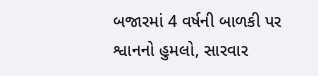બજારમાં 4 વર્ષની બાળકી પર શ્વાનનો હુમલો, સારવાર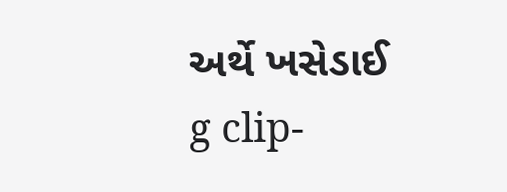અર્થે ખસેડાઈ
g clip-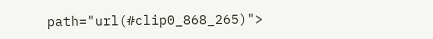path="url(#clip0_868_265)">